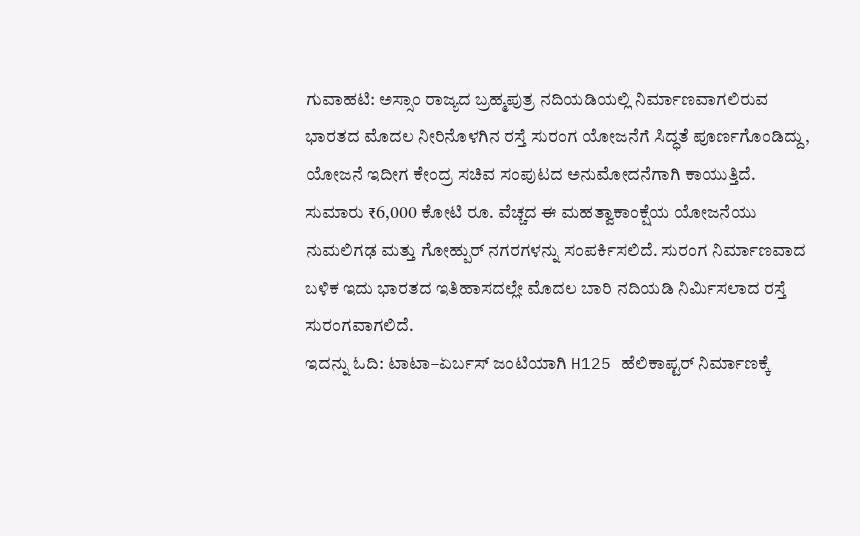ಗುವಾಹಟಿ: ಅಸ್ಸಾಂ ರಾಜ್ಯದ ಬ್ರಹ್ಮಪುತ್ರ ನದಿಯಡಿಯಲ್ಲಿ ನಿರ್ಮಾಣವಾಗಲಿರುವ ಭಾರತದ ಮೊದಲ ನೀರಿನೊಳಗಿನ ರಸ್ತೆ ಸುರಂಗ ಯೋಜನೆಗೆ ಸಿದ್ಧತೆ ಪೂರ್ಣಗೊಂಡಿದ್ದು, ಯೋಜನೆ ಇದೀಗ ಕೇಂದ್ರ ಸಚಿವ ಸಂಪುಟದ ಅನುಮೋದನೆಗಾಗಿ ಕಾಯುತ್ತಿದೆ.
ಸುಮಾರು ₹6,000 ಕೋಟಿ ರೂ. ವೆಚ್ಚದ ಈ ಮಹತ್ವಾಕಾಂಕ್ಷೆಯ ಯೋಜನೆಯು ನುಮಲಿಗಢ ಮತ್ತು ಗೋಹ್ಪುರ್ ನಗರಗಳನ್ನು ಸಂಪರ್ಕಿಸಲಿದೆ. ಸುರಂಗ ನಿರ್ಮಾಣವಾದ ಬಳಿಕ ಇದು ಭಾರತದ ಇತಿಹಾಸದಲ್ಲೇ ಮೊದಲ ಬಾರಿ ನದಿಯಡಿ ನಿರ್ಮಿಸಲಾದ ರಸ್ತೆ ಸುರಂಗವಾಗಲಿದೆ.
ಇದನ್ನು ಓದಿ: ಟಾಟಾ–ಏರ್ಬಸ್ ಜಂಟಿಯಾಗಿ H125 ಹೆಲಿಕಾಪ್ಟರ್ ನಿರ್ಮಾಣಕ್ಕೆ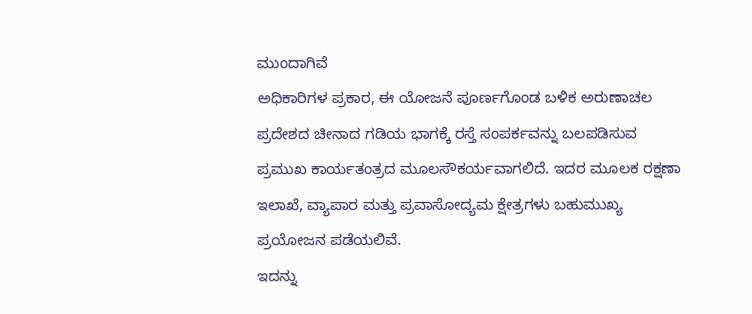ಮುಂದಾಗಿವೆ
ಅಧಿಕಾರಿಗಳ ಪ್ರಕಾರ, ಈ ಯೋಜನೆ ಪೂರ್ಣಗೊಂಡ ಬಳಿಕ ಅರುಣಾಚಲ ಪ್ರದೇಶದ ಚೀನಾದ ಗಡಿಯ ಭಾಗಕ್ಕೆ ರಸ್ತೆ ಸಂಪರ್ಕವನ್ನು ಬಲಪಡಿಸುವ ಪ್ರಮುಖ ಕಾರ್ಯತಂತ್ರದ ಮೂಲಸೌಕರ್ಯವಾಗಲಿದೆ. ಇದರ ಮೂಲಕ ರಕ್ಷಣಾ ಇಲಾಖೆ, ವ್ಯಾಪಾರ ಮತ್ತು ಪ್ರವಾಸೋದ್ಯಮ ಕ್ಷೇತ್ರಗಳು ಬಹುಮುಖ್ಯ ಪ್ರಯೋಜನ ಪಡೆಯಲಿವೆ.
ಇದನ್ನು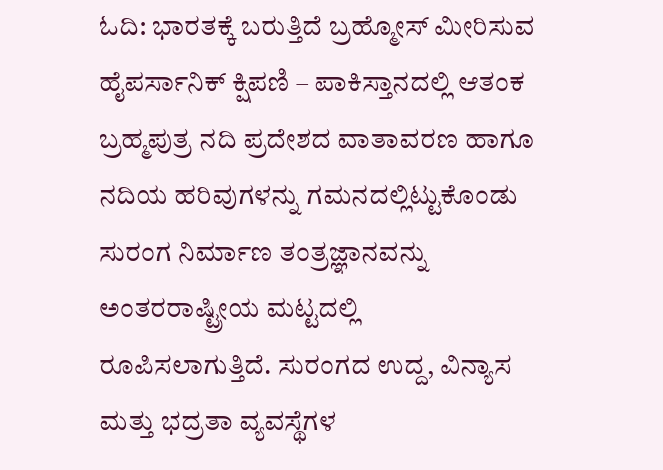ಓದಿ: ಭಾರತಕ್ಕೆ ಬರುತ್ತಿದೆ ಬ್ರಹ್ಮೋಸ್ ಮೀರಿಸುವ ಹೈಪರ್ಸಾನಿಕ್ ಕ್ಷಿಪಣಿ – ಪಾಕಿಸ್ತಾನದಲ್ಲಿ ಆತಂಕ
ಬ್ರಹ್ಮಪುತ್ರ ನದಿ ಪ್ರದೇಶದ ವಾತಾವರಣ ಹಾಗೂ ನದಿಯ ಹರಿವುಗಳನ್ನು ಗಮನದಲ್ಲಿಟ್ಟುಕೊಂಡು ಸುರಂಗ ನಿರ್ಮಾಣ ತಂತ್ರಜ್ಞಾನವನ್ನು ಅಂತರರಾಷ್ಟ್ರೀಯ ಮಟ್ಟದಲ್ಲಿ ರೂಪಿಸಲಾಗುತ್ತಿದೆ. ಸುರಂಗದ ಉದ್ದ, ವಿನ್ಯಾಸ ಮತ್ತು ಭದ್ರತಾ ವ್ಯವಸ್ಥೆಗಳ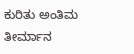ಕುರಿತು ಅಂತಿಮ ತೀರ್ಮಾನ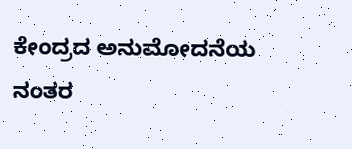ಕೇಂದ್ರದ ಅನುಮೋದನೆಯ ನಂತರ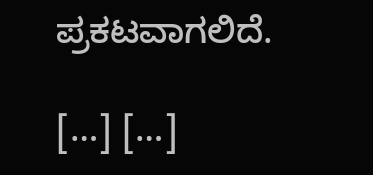ಪ್ರಕಟವಾಗಲಿದೆ.

[…] […]